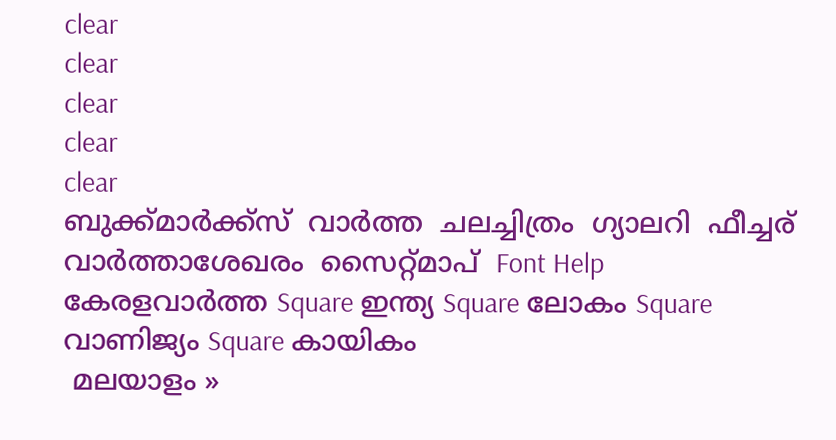clear
clear
clear
clear
clear
ബുക്ക്‌മാര്‍ക്ക്‌സ്‌  വാര്‍ത്ത  ചലച്ചിത്രം  ഗ്യാലറി  ഫീച്ചര്  വാര്‍ത്താശേഖരം  സൈറ്റ്മാപ്  Font Help
കേരളവാര്‍ത്ത Square ഇന്ത്യ Square ലോകം Square വാണിജ്യം Square കായികം
 മലയാളം »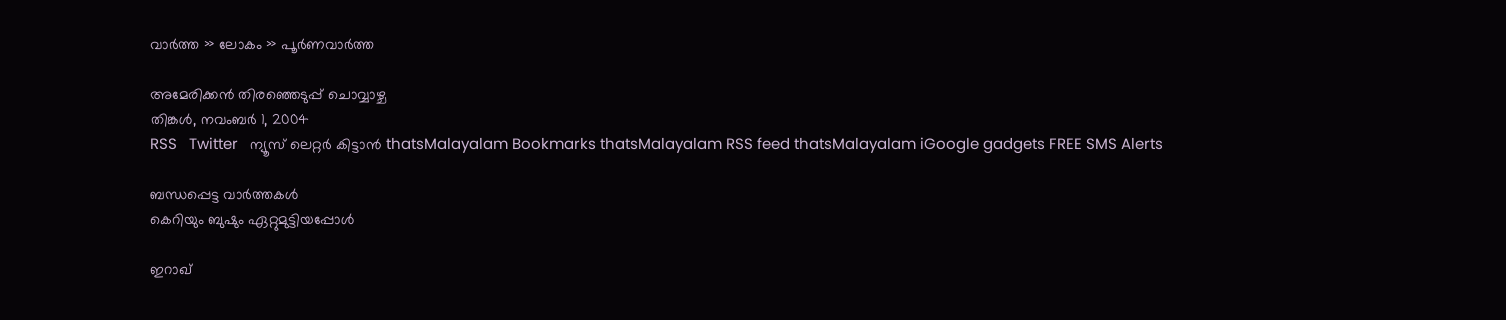വാര്‍ത്ത » ലോകം » പൂര്‍ണവാര്‍ത്ത

അമേരിക്കന്‍ തിരഞ്ഞെടുപ്പ് ചൊവ്വാഴ്ച
തിങ്കള്‍, നവംബര്‍ 1, 2004
RSS   Twitter   ന്യൂസ്‌ ലെറ്റര്‍ കിട്ടാന്‍ thatsMalayalam Bookmarks thatsMalayalam RSS feed thatsMalayalam iGoogle gadgets FREE SMS Alerts

ബന്ധപ്പെട്ട വാര്‍ത്തകള്‍
കെറിയും ബുഷും ഏറ്റുമുട്ടിയപ്പോള്‍

ഇറാഖ്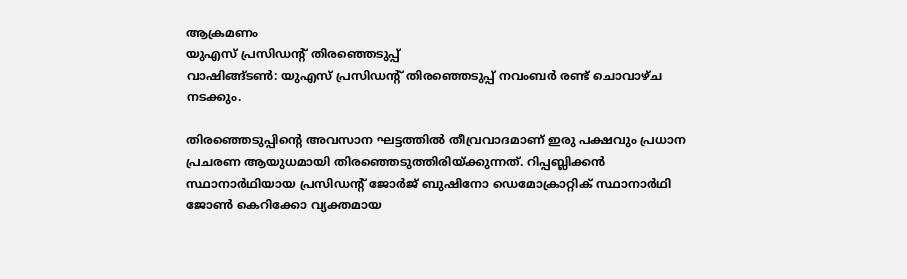ആക്രമണം
യുഎസ് പ്രസിഡന്റ് തിരഞ്ഞെടുപ്പ്
വാഷിങ്ങ്ടണ്‍: യുഎസ് പ്രസിഡന്റ് തിരഞ്ഞെടുപ്പ് നവംബര്‍ രണ്ട് ചൊവാഴ്ച നടക്കും.

തിരഞ്ഞെടുപ്പിന്റെ അവസാന ഘട്ടത്തില്‍ തീവ്രവാദമാണ് ഇരു പക്ഷവും പ്രധാന പ്രചരണ ആയുധമായി തിരഞ്ഞെടുത്തിരിയ്ക്കുന്നത്. റിപ്പബ്ലിക്കന്‍ സ്ഥാനാര്‍ഥിയായ പ്രസിഡന്റ് ജോര്‍ജ് ബുഷിനോ ഡെമോക്രാറ്റിക് സ്ഥാനാര്‍ഥി ജോണ്‍ കെറിക്കോ വ്യക്തമായ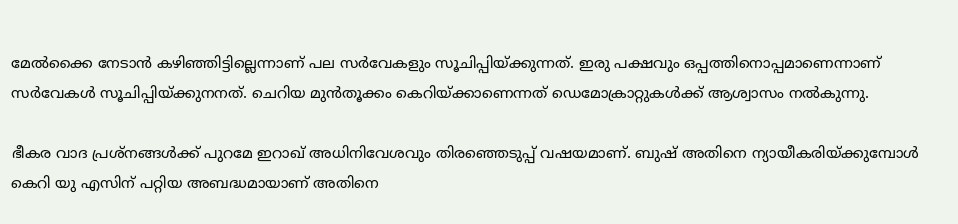മേല്‍ക്കൈ നേടാന്‍ കഴിഞ്ഞിട്ടില്ലെന്നാണ് പല സര്‍വേകളും സൂചിപ്പിയ്ക്കുന്നത്. ഇരു പക്ഷവും ഒപ്പത്തിനൊപ്പമാണെന്നാണ് സര്‍വേകള്‍ സൂചിപ്പിയ്ക്കുനനത്. ചെറിയ മുന്‍തൂക്കം കെറിയ്ക്കാണെന്നത് ഡെമോക്രാറ്റുകള്‍ക്ക് ആശ്വാസം നല്‍കുന്നു.

ഭീകര വാദ പ്രശ്നങ്ങള്‍ക്ക് പുറമേ ഇറാഖ് അധിനിവേശവും തിരഞ്ഞെടുപ്പ് വഷയമാണ്. ബുഷ് അതിനെ ന്യായീകരിയ്ക്കുമ്പോള്‍ കെറി യു എസിന് പറ്റിയ അബദ്ധമായാണ് അതിനെ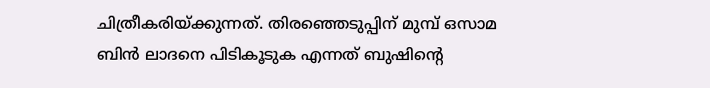ചിത്രീകരിയ്ക്കുന്നത്. തിരഞ്ഞെടുപ്പിന് മുമ്പ് ഒസാമ ബിന്‍ ലാദനെ പിടികൂടുക എന്നത് ബുഷിന്റെ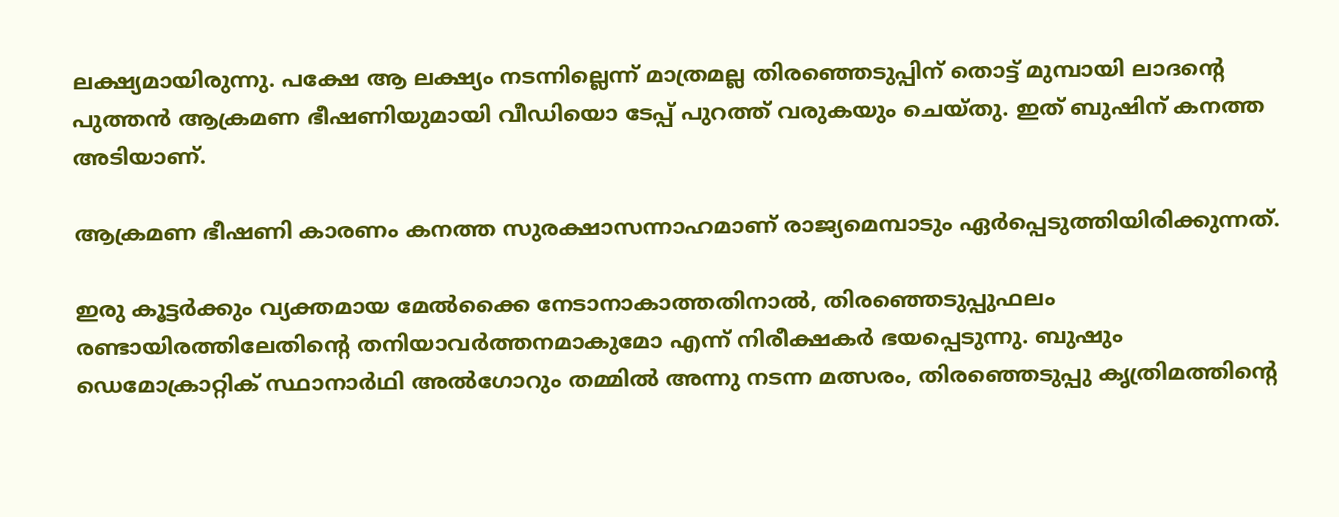ലക്ഷ്യമായിരുന്നു. പക്ഷേ ആ ലക്ഷ്യം നടന്നില്ലെന്ന് മാത്രമല്ല തിരഞ്ഞെടുപ്പിന് തൊട്ട് മുമ്പായി ലാദന്റെ പുത്തന്‍ ആക്രമണ ഭീഷണിയുമായി വീഡിയൊ ടേപ്പ് പുറത്ത് വരുകയും ചെയ്തു. ഇത് ബുഷിന് കനത്ത അടിയാണ്.

ആക്രമണ ഭീഷണി കാരണം കനത്ത സുരക്ഷാസന്നാഹമാണ് രാജ്യമെമ്പാടും ഏര്‍പ്പെടുത്തിയിരിക്കുന്നത്.

ഇരു കൂട്ടര്‍ക്കും വ്യക്തമായ മേല്‍ക്കൈ നേടാനാകാത്തതിനാല്‍, തിരഞ്ഞെടുപ്പുഫലം രണ്ടായിരത്തിലേതിന്റെ തനിയാവര്‍ത്തനമാകുമോ എന്ന് നിരീക്ഷകര്‍ ഭയപ്പെടുന്നു. ബുഷും ഡെമോക്രാറ്റിക് സ്ഥാനാര്‍ഥി അല്‍ഗോറും തമ്മില്‍ അന്നു നടന്ന മത്സരം, തിരഞ്ഞെടുപ്പു കൃത്രിമത്തിന്റെ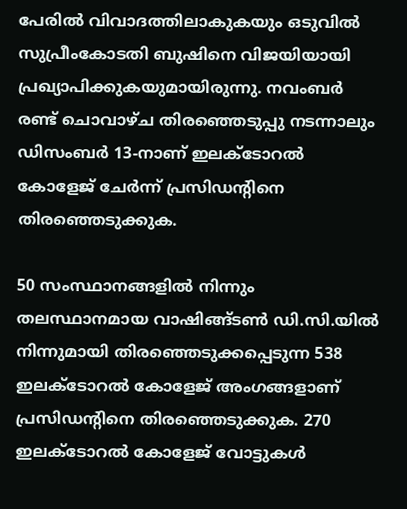പേരില്‍ വിവാദത്തിലാകുകയും ഒടുവില്‍ സുപ്രീംകോടതി ബുഷിനെ വിജയിയായി പ്രഖ്യാപിക്കുകയുമായിരുന്നു. നവംബര്‍ രണ്ട് ചൊവാഴ്ച തിരഞ്ഞെടുപ്പു നടന്നാലും ഡിസംബര്‍ 13-നാണ് ഇലക്ടോറല്‍ കോളേജ് ചേര്‍ന്ന് പ്രസിഡന്റിനെ തിരഞ്ഞെടുക്കുക.

50 സംസ്ഥാനങ്ങളില്‍ നിന്നും തലസ്ഥാനമായ വാഷിങ്ങ്ടണ്‍ ഡി.സി.യില്‍ നിന്നുമായി തിരഞ്ഞെടുക്കപ്പെടുന്ന 538 ഇലക്ടോറല്‍ കോളേജ് അംഗങ്ങളാണ് പ്രസിഡന്റിനെ തിരഞ്ഞെടുക്കുക. 270 ഇലക്ടോറല്‍ കോളേജ് വോട്ടുകള്‍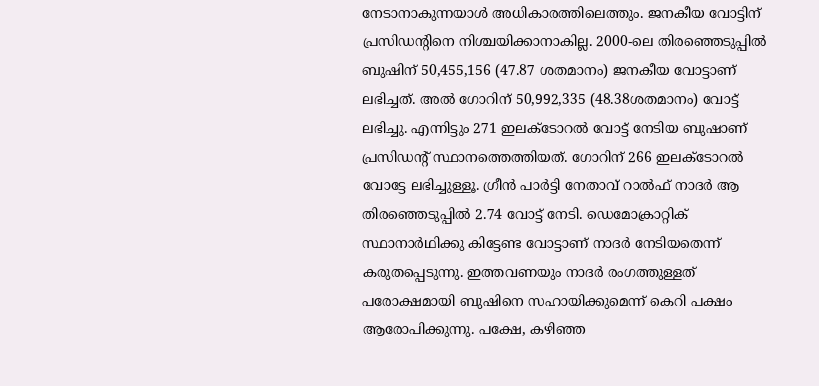നേടാനാകുന്നയാള്‍ അധികാരത്തിലെത്തും. ജനകീയ വോട്ടിന് പ്രസിഡന്റിനെ നിശ്ചയിക്കാനാകില്ല. 2000-ലെ തിരഞ്ഞെടുപ്പില്‍ ബുഷിന് 50,455,156 (47.87 ശതമാനം) ജനകീയ വോട്ടാണ് ലഭിച്ചത്. അല്‍ ഗോറിന് 50,992,335 (48.38ശതമാനം) വോട്ട് ലഭിച്ചു. എന്നിട്ടും 271 ഇലക്ടോറല്‍ വോട്ട് നേടിയ ബുഷാണ് പ്രസിഡന്റ് സ്ഥാനത്തെത്തിയത്. ഗോറിന് 266 ഇലക്ടോറല്‍ വോട്ടേ ലഭിച്ചുള്ളൂ. ഗ്രീന്‍ പാര്‍ട്ടി നേതാവ് റാല്‍ഫ് നാദര്‍ ആ തിരഞ്ഞെടുപ്പില്‍ 2.74 വോട്ട് നേടി. ഡെമോക്രാറ്റിക് സ്ഥാനാര്‍ഥിക്കു കിട്ടേണ്ട വോട്ടാണ് നാദര്‍ നേടിയതെന്ന് കരുതപ്പെടുന്നു. ഇത്തവണയും നാദര്‍ രംഗത്തുള്ളത് പരോക്ഷമായി ബുഷിനെ സഹായിക്കുമെന്ന് കെറി പക്ഷം ആരോപിക്കുന്നു. പക്ഷേ, കഴിഞ്ഞ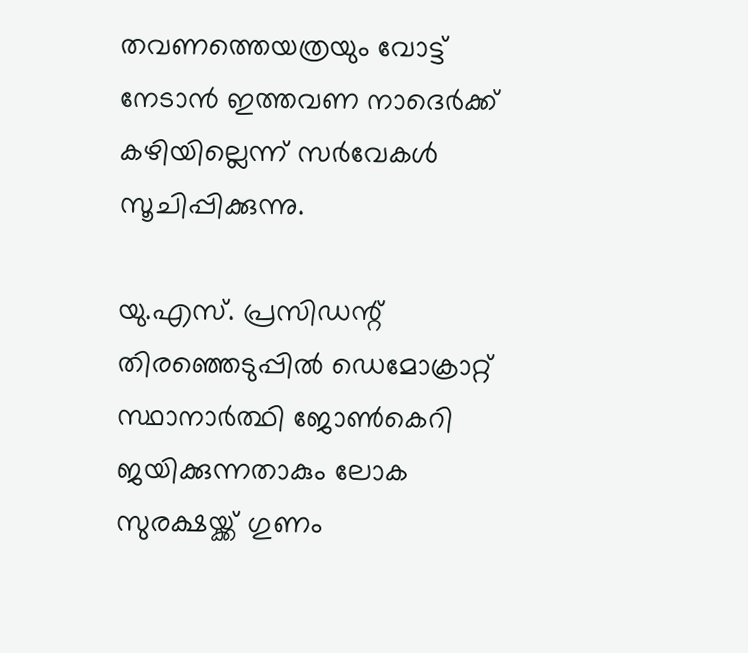തവണത്തെയത്രയും വോട്ട് നേടാന്‍ ഇത്തവണ നാദെര്‍ക്ക് കഴിയില്ലെന്ന് സര്‍വേകള്‍ സൂചിപ്പിക്കുന്നു.

യു.എസ്. പ്രസിഡന്റ് തിരഞ്ഞെടുപ്പില്‍ ഡെമോക്രാറ്റ് സ്ഥാനാര്‍ത്ഥി ജോണ്‍കെറി ജയിക്കുന്നതാകും ലോക സുരക്ഷയ്ക്ക് ഗുണം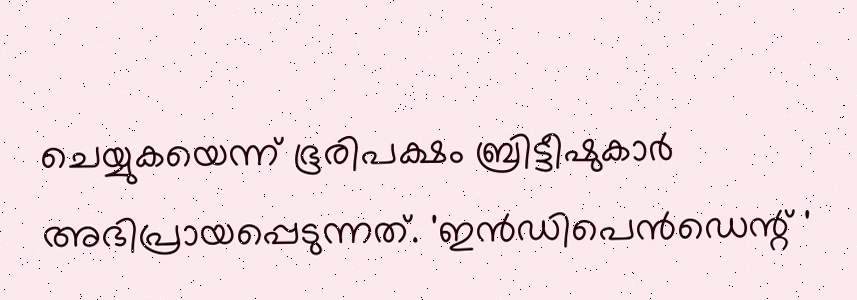ചെയ്യുകയെന്ന് ഭൂരിപക്ഷം ബ്രിട്ടീഷുകാര്‍ അഭിപ്രായപ്പെടുന്നത്. 'ഇന്‍ഡിപെന്‍ഡെന്റ് '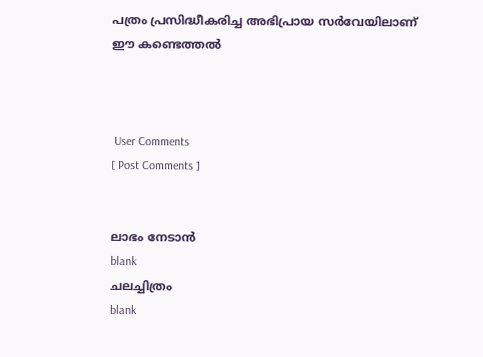പത്രം പ്രസിദ്ധീകരിച്ച അഭിപ്രായ സര്‍വേയിലാണ് ഈ കണ്ടെത്തല്‍



 User Comments
[ Post Comments ]


ലാഭം നേടാന്‍
blank
ചലച്ചിത്രം
blank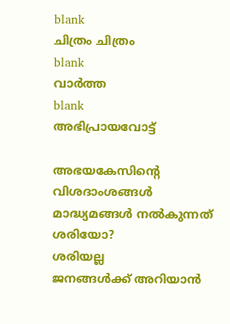blank
ചിത്രം ചിത്രം
blank
വാര്‍ത്ത
blank
അഭിപ്രായവോട്ട്

അഭയകേസിന്റെ വിശദാംശങ്ങള്‍ മാദ്ധ്യമങ്ങള്‍ നല്‍കുന്നത് ശരിയോ?
ശരിയല്ല
ജനങ്ങള്‍ക്ക് അറിയാന്‍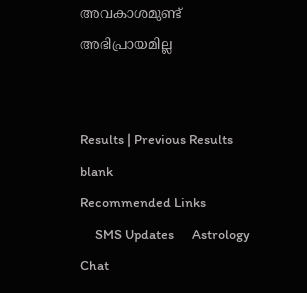അവകാശമുണ്ട്
അഭിപ്രായമില്ല


Results | Previous Results
blank
Recommended Links
     SMS Updates      Astrology      Chat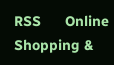RSS      Online Shopping &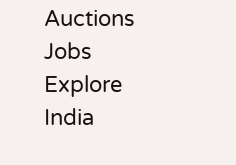Auctions      Jobs      Explore India